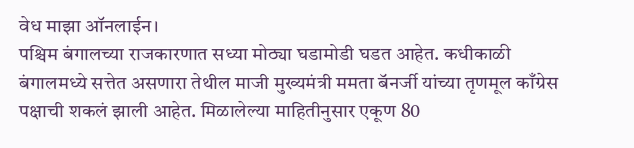वेध माझा ऑनलाईन।
पश्चिम बंगालच्या राजकारणात सध्या मोठ्या घडामोडी घडत आहेत. कधीकाळी बंगालमध्ये सत्तेत असणारा तेथील माजी मुख्यमंत्री ममता बॅनर्जी यांच्या तृणमूल काँग्रेस पक्षाची शकलं झाली आहेत. मिळालेल्या माहितीनुसार एकूण 80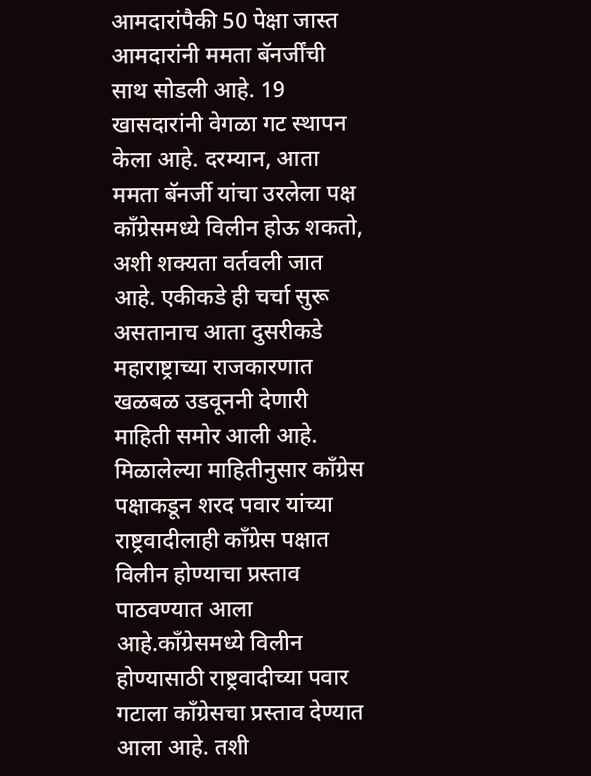आमदारांपैकी 50 पेक्षा जास्त आमदारांनी ममता बॅनर्जींची साथ सोडली आहे. 19 खासदारांनी वेगळा गट स्थापन केला आहे. दरम्यान, आता ममता बॅनर्जी यांचा उरलेला पक्ष काँग्रेसमध्ये विलीन होऊ शकतो, अशी शक्यता वर्तवली जात आहे. एकीकडे ही चर्चा सुरू असतानाच आता दुसरीकडे महाराष्ट्राच्या राजकारणात खळबळ उडवूननी देणारी माहिती समोर आली आहे. मिळालेल्या माहितीनुसार काँग्रेस पक्षाकडून शरद पवार यांच्या राष्ट्रवादीलाही काँग्रेस पक्षात विलीन होण्याचा प्रस्ताव पाठवण्यात आला आहे.काँग्रेसमध्ये विलीन होण्यासाठी राष्ट्रवादीच्या पवार गटाला काँग्रेसचा प्रस्ताव देण्यात आला आहे. तशी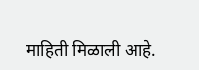माहिती मिळाली आहे.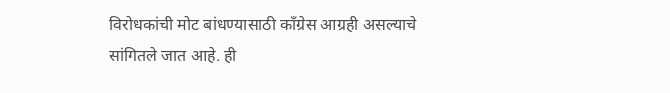विरोधकांची मोट बांधण्यासाठी काँग्रेस आग्रही असल्याचे सांगितले जात आहे. ही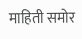माहिती समोर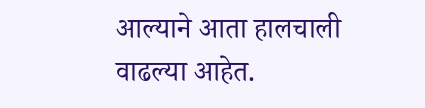आल्याने आता हालचाली वाढल्या आहेत.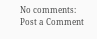No comments:
Post a Comment